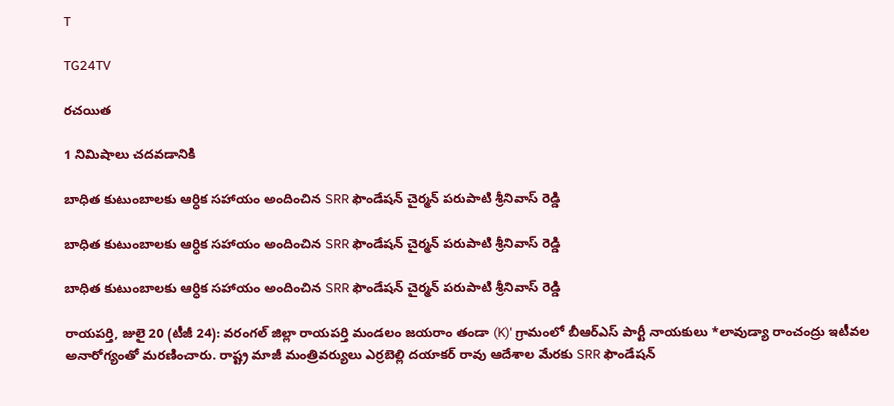T

TG24TV

రచయిత

1 నిమిషాలు చదవడానికి

బాధిత కుటుంబాలకు ఆర్ధిక సహాయం అందించిన SRR ఫౌండేషన్ చైర్మన్ పరుపాటి శ్రీనివాస్ రెడ్డి

బాధిత కుటుంబాలకు ఆర్ధిక సహాయం అందించిన SRR ఫౌండేషన్ చైర్మన్ పరుపాటి శ్రీనివాస్ రెడ్డి

బాధిత కుటుంబాలకు ఆర్ధిక సహాయం అందించిన SRR ఫౌండేషన్ చైర్మన్ పరుపాటి శ్రీనివాస్ రెడ్డి

రాయపర్తి, జులై 20 (టీజీ 24): వరంగల్ జిల్లా రాయపర్తి మండలం జయరాం తండా (K)' గ్రామంలో బీఆర్ఎస్ పార్టీ నాయకులు *లావుడ్యా రాంచంద్రు ఇటీవల అనారోగ్యంతో మరణించారు. రాష్ట్ర మాజీ మంత్రివర్యులు ఎర్రబెల్లి దయాకర్ రావు ఆదేశాల మేరకు SRR ఫౌండేషన్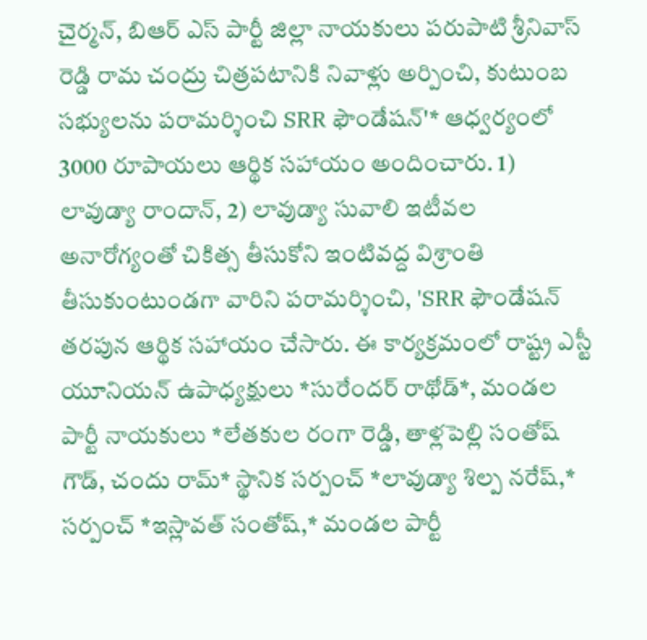చైర్మన్, బిఆర్ ఎస్ పార్టీ జిల్లా నాయకులు పరుపాటి శ్రీనివాస్ రెడ్డి రామ చంద్రు చిత్రపటానికి నివాళ్లు అర్పించి, కుటుంబ సభ్యులను పరామర్శించి SRR ఫౌండేషన్'* ఆధ్వర్యంలో 3000 రూపాయలు ఆర్థిక సహాయం అందించారు. 1) లావుడ్యా రాందాన్, 2) లావుడ్యా సువాలి ఇటీవల అనారోగ్యంతో చికిత్స తీసుకోని ఇంటివద్ద విశ్రాంతి తీసుకుంటుండగా వారిని పరామర్శించి, 'SRR ఫౌండేషన్ తరపున ఆర్థిక సహాయం చేసారు. ఈ కార్యక్రమంలో రాష్ట్ర ఎస్టీ యూనియన్ ఉపాధ్యక్షులు *సురేందర్ రాథోడ్*, మండల పార్టీ నాయకులు *లేతకుల రంగా రెడ్డి, తాళ్లపెల్లి సంతోష్ గౌడ్, చందు రామ్* స్థానిక సర్పంచ్ *లావుడ్యా శిల్ప నరేష్,* సర్పంచ్ *ఇస్లావత్ సంతోష్,* మండల పార్టీ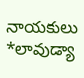నాయకులు *లావుడ్యా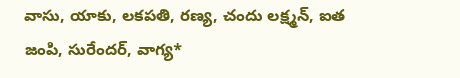వాసు, యాకు, లకపతి, రణ్య, చందు లక్ష్మన్, ఐత జంపి, సురేందర్, వాగ్య*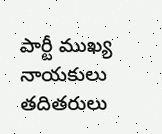పార్టీ ముఖ్య నాయకులు తదితరులు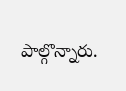పాల్గొన్నారు.